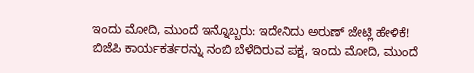ಇಂದು ಮೋದಿ, ಮುಂದೆ ಇನ್ನೊಬ್ಬರು: ಇದೇನಿದು ಅರುಣ್ ಜೇಟ್ಲಿ ಹೇಳಿಕೆ!
ಬಿಜೆಪಿ ಕಾರ್ಯಕರ್ತರನ್ನು ನಂಬಿ ಬೆಳೆದಿರುವ ಪಕ್ಷ, ಇಂದು ಮೋದಿ, ಮುಂದೆ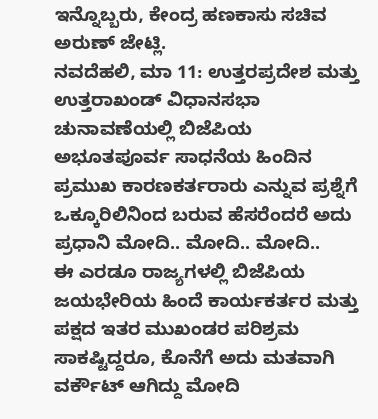ಇನ್ನೊಬ್ಬರು, ಕೇಂದ್ರ ಹಣಕಾಸು ಸಚಿವ ಅರುಣ್ ಜೇಟ್ಲಿ.
ನವದೆಹಲಿ, ಮಾ 11: ಉತ್ತರಪ್ರದೇಶ ಮತ್ತು ಉತ್ತರಾಖಂಡ್ ವಿಧಾನಸಭಾ ಚುನಾವಣೆಯಲ್ಲಿ ಬಿಜೆಪಿಯ ಅಭೂತಪೂರ್ವ ಸಾಧನೆಯ ಹಿಂದಿನ ಪ್ರಮುಖ ಕಾರಣಕರ್ತರಾರು ಎನ್ನುವ ಪ್ರಶ್ನೆಗೆ ಒಕ್ಕೂರಿಲಿನಿಂದ ಬರುವ ಹೆಸರೆಂದರೆ ಅದು ಪ್ರಧಾನಿ ಮೋದಿ.. ಮೋದಿ.. ಮೋದಿ..
ಈ ಎರಡೂ ರಾಜ್ಯಗಳಲ್ಲಿ ಬಿಜೆಪಿಯ ಜಯಭೇರಿಯ ಹಿಂದೆ ಕಾರ್ಯಕರ್ತರ ಮತ್ತು ಪಕ್ಷದ ಇತರ ಮುಖಂಡರ ಪರಿಶ್ರಮ ಸಾಕಷ್ಟಿದ್ದರೂ, ಕೊನೆಗೆ ಅದು ಮತವಾಗಿ ವರ್ಕೌಟ್ ಆಗಿದ್ದು ಮೋದಿ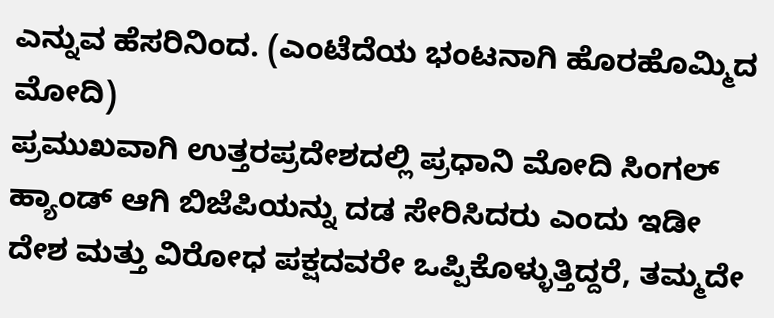ಎನ್ನುವ ಹೆಸರಿನಿಂದ. (ಎಂಟೆದೆಯ ಭಂಟನಾಗಿ ಹೊರಹೊಮ್ಮಿದ ಮೋದಿ)
ಪ್ರಮುಖವಾಗಿ ಉತ್ತರಪ್ರದೇಶದಲ್ಲಿ ಪ್ರಧಾನಿ ಮೋದಿ ಸಿಂಗಲ್ ಹ್ಯಾಂಡ್ ಆಗಿ ಬಿಜೆಪಿಯನ್ನು ದಡ ಸೇರಿಸಿದರು ಎಂದು ಇಡೀ ದೇಶ ಮತ್ತು ವಿರೋಧ ಪಕ್ಷದವರೇ ಒಪ್ಪಿಕೊಳ್ಳುತ್ತಿದ್ದರೆ, ತಮ್ಮದೇ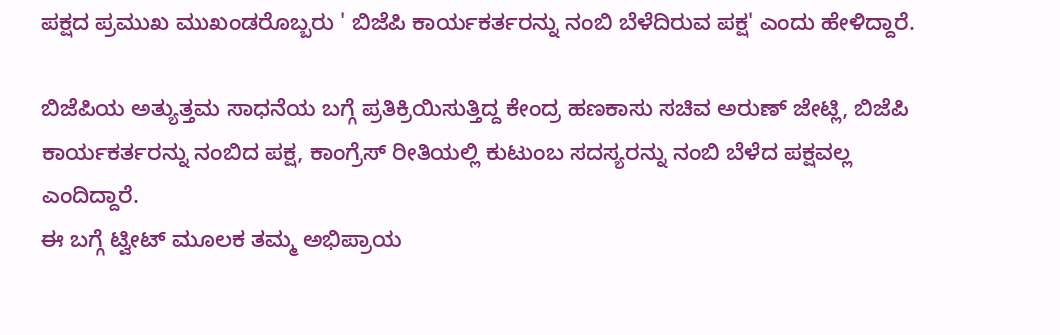ಪಕ್ಷದ ಪ್ರಮುಖ ಮುಖಂಡರೊಬ್ಬರು ' ಬಿಜೆಪಿ ಕಾರ್ಯಕರ್ತರನ್ನು ನಂಬಿ ಬೆಳೆದಿರುವ ಪಕ್ಷ' ಎಂದು ಹೇಳಿದ್ದಾರೆ.

ಬಿಜೆಪಿಯ ಅತ್ಯುತ್ತಮ ಸಾಧನೆಯ ಬಗ್ಗೆ ಪ್ರತಿಕ್ರಿಯಿಸುತ್ತಿದ್ದ ಕೇಂದ್ರ ಹಣಕಾಸು ಸಚಿವ ಅರುಣ್ ಜೇಟ್ಲಿ, ಬಿಜೆಪಿ ಕಾರ್ಯಕರ್ತರನ್ನು ನಂಬಿದ ಪಕ್ಷ, ಕಾಂಗ್ರೆಸ್ ರೀತಿಯಲ್ಲಿ ಕುಟುಂಬ ಸದಸ್ಯರನ್ನು ನಂಬಿ ಬೆಳೆದ ಪಕ್ಷವಲ್ಲ ಎಂದಿದ್ದಾರೆ.
ಈ ಬಗ್ಗೆ ಟ್ವೀಟ್ ಮೂಲಕ ತಮ್ಮ ಅಭಿಪ್ರಾಯ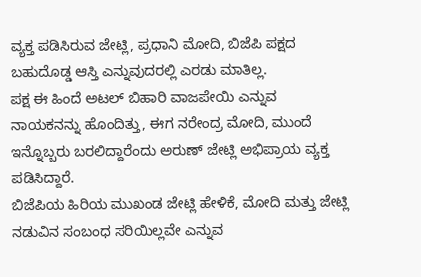ವ್ಯಕ್ತ ಪಡಿಸಿರುವ ಜೇಟ್ಲಿ, ಪ್ರಧಾನಿ ಮೋದಿ, ಬಿಜೆಪಿ ಪಕ್ಷದ ಬಹುದೊಡ್ಡ ಆಸ್ತಿ ಎನ್ನುವುದರಲ್ಲಿ ಎರಡು ಮಾತಿಲ್ಲ.
ಪಕ್ಷ ಈ ಹಿಂದೆ ಅಟಲ್ ಬಿಹಾರಿ ವಾಜಪೇಯಿ ಎನ್ನುವ ನಾಯಕನನ್ನು ಹೊಂದಿತ್ತು, ಈಗ ನರೇಂದ್ರ ಮೋದಿ, ಮುಂದೆ ಇನ್ನೊಬ್ಬರು ಬರಲಿದ್ದಾರೆಂದು ಅರುಣ್ ಜೇಟ್ಲಿ ಅಭಿಪ್ರಾಯ ವ್ಯಕ್ತ ಪಡಿಸಿದ್ದಾರೆ.
ಬಿಜೆಪಿಯ ಹಿರಿಯ ಮುಖಂಡ ಜೇಟ್ಲಿ ಹೇಳಿಕೆ, ಮೋದಿ ಮತ್ತು ಜೇಟ್ಲಿ ನಡುವಿನ ಸಂಬಂಧ ಸರಿಯಿಲ್ಲವೇ ಎನ್ನುವ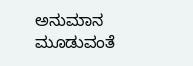ಅನುಮಾನ ಮೂಡುವಂತೆ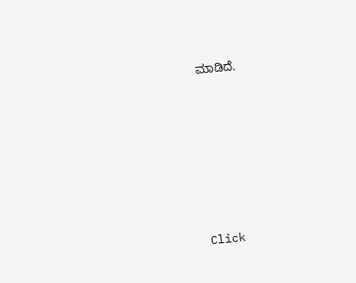ಮಾಡಿದೆ.












Click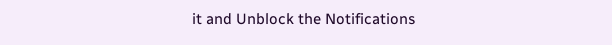it and Unblock the Notifications